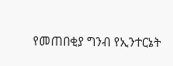የመጠበቂያ ግንብ የኢንተርኔት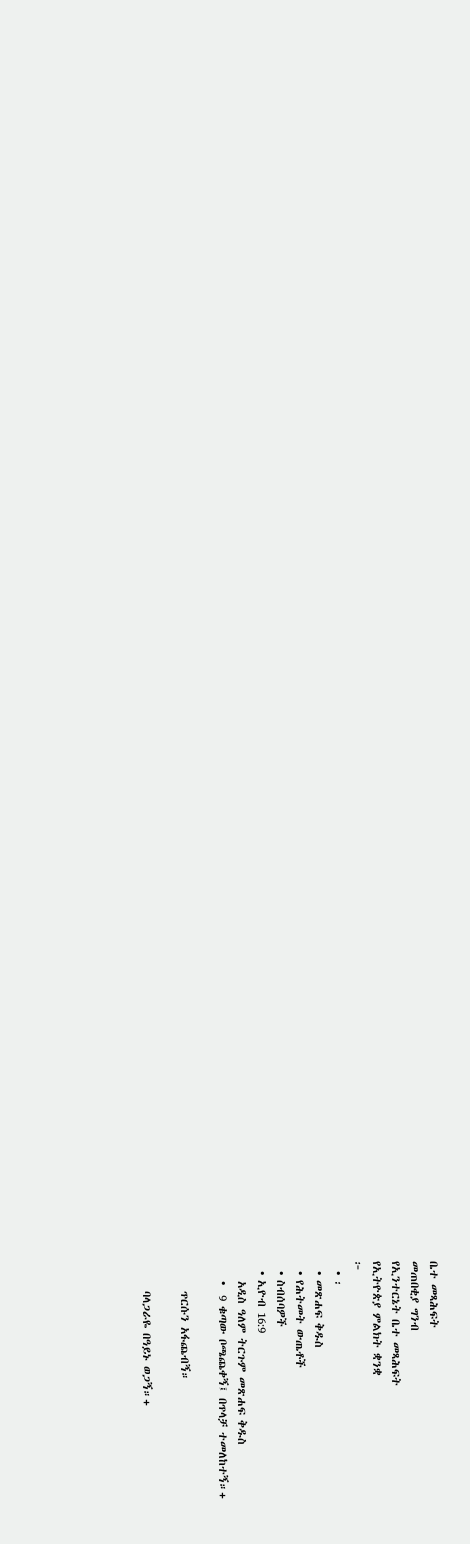ቤተ መጻሕፍት
መጠበቂያ ግንብ
የኢንተርኔት ቤተ መጻሕፍት
የኢትዮጵያ ምልክት ቋንቋ
፦
  • ፡
  • መጽሐፍ ቅዱስ
  • የሕትመት ውጤቶች
  • ስብሰባዎች
  • ኢዮብ 16:9
    አዲስ ዓለም ትርጉም መጽሐፍ ቅዱስ
    •  9 ቁጣው ቦጫጨቀኝ፤ በጥላቻ ተመለከተኝ።+

      ጥርሱን አፋጨብኝ።

      ባላጋራዬ በዓይኑ ወጋኝ።+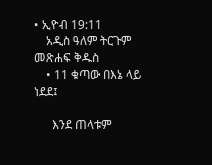• ኢዮብ 19:11
    አዲስ ዓለም ትርጉም መጽሐፍ ቅዱስ
    • 11 ቁጣው በእኔ ላይ ነደደ፤

      እንደ ጠላቱም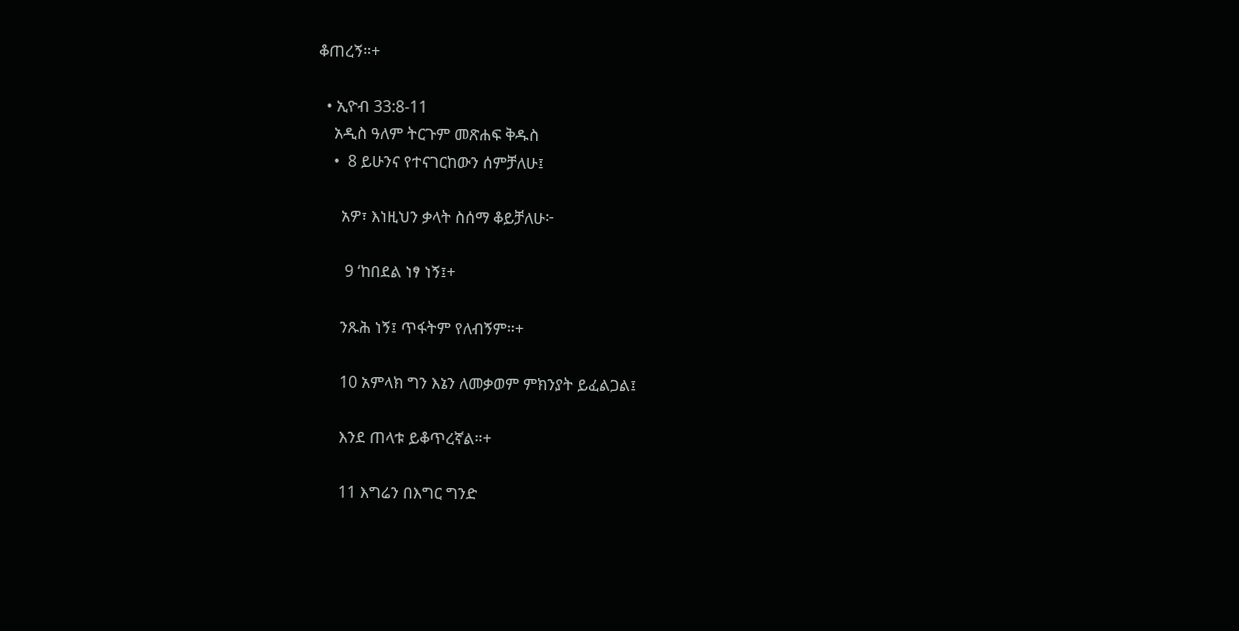ቆጠረኝ።+

  • ኢዮብ 33:8-11
    አዲስ ዓለም ትርጉም መጽሐፍ ቅዱስ
    •  8 ይሁንና የተናገርከውን ሰምቻለሁ፤

      አዎ፣ እነዚህን ቃላት ስሰማ ቆይቻለሁ፦

       9 ‘ከበደል ነፃ ነኝ፤+

      ንጹሕ ነኝ፤ ጥፋትም የለብኝም።+

      10 አምላክ ግን እኔን ለመቃወም ምክንያት ይፈልጋል፤

      እንደ ጠላቱ ይቆጥረኛል።+

      11 እግሬን በእግር ግንድ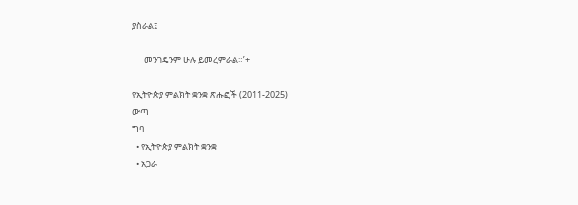ያስራል፤

      መንገዴንም ሁሉ ይመረምራል።’+

የኢትዮጵያ ምልክት ቋንቋ ጽሑፎች (2011-2025)
ውጣ
ግባ
  • የኢትዮጵያ ምልክት ቋንቋ
  • አጋራ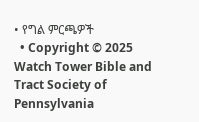• የግል ምርጫዎች
  • Copyright © 2025 Watch Tower Bible and Tract Society of Pennsylvania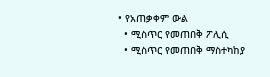• የአጠቃቀም ውል
  • ሚስጥር የመጠበቅ ፖሊሲ
  • ሚስጥር የመጠበቅ ማስተካከያ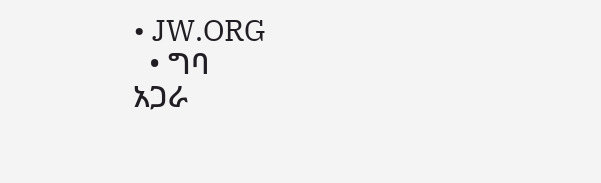• JW.ORG
  • ግባ
አጋራ